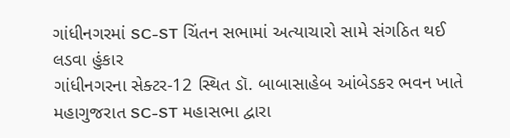ગાંધીનગરમાં SC-ST ચિંતન સભામાં અત્યાચારો સામે સંગઠિત થઈ લડવા હુંકાર
ગાંધીનગરના સેક્ટર-12 સ્થિત ડૉ. બાબાસાહેબ આંબેડકર ભવન ખાતે મહાગુજરાત SC-ST મહાસભા દ્વારા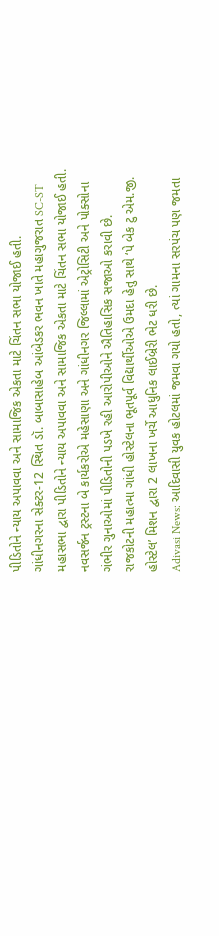પીડિતોને ન્યાય અપાવવા અને સામાજિક એકતા માટે ચિંતન સભા યોજાઈ હતી.
ગાંધીનગરના સેક્ટર-12 સ્થિત ડૉ. બાબાસાહેબ આંબેડકર ભવન ખાતે મહાગુજરાત SC-ST મહાસભા દ્વારા પીડિતોને ન્યાય અપાવવા અને સામાજિક એકતા માટે ચિંતન સભા યોજાઈ હતી.
નવસર્જન ટ્રસ્ટના બે કાર્યકરોએ મહેસાણા અને ગાંધીનગર જિલ્લામાં એટ્રોસિટી અને પોક્સોના ગંભીર ગુનાઓમાં પીડિતોની પડખે રહી આરોપીઓને ઐતિહાસિક સજાઓ કરાવી છે.
રાજકોટની મહાત્મા ગાંધી હોસ્ટેલના ભૂતપૂર્વ વિદ્યાર્થીઓએ ઉમદા હેતુ સાથે ‘પે બેક ટુ એમ.જી. હોસ્ટેલ’ મિશન દ્વારા 2 લાખના ખર્ચે આધુનિક લાઈબ્રેરી ભેટ ધરી છે.
Adivasi News: આદિવાસી યુવક હોટલમાં જમવા ગયો હતો, ત્યાં ગામના સરપંચ પણ જમતા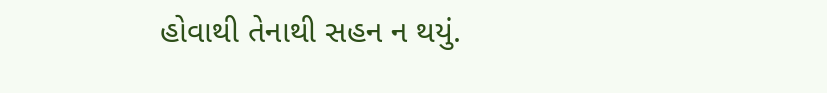હોવાથી તેનાથી સહન ન થયું.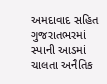અમદાવાદ સહિત ગુજરાતભરમાં સ્પાની આડમાં ચાલતા અનૈતિક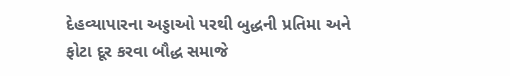દેહવ્યાપારના અડ્ડાઓ પરથી બુદ્ધની પ્રતિમા અને ફોટા દૂર કરવા બૌદ્ધ સમાજે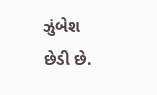ઝુંબેશ છેડી છે.